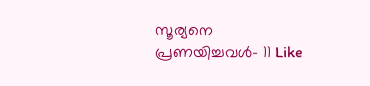സൂര്യനെ പ്രണയിച്ചവൾ- 11 Like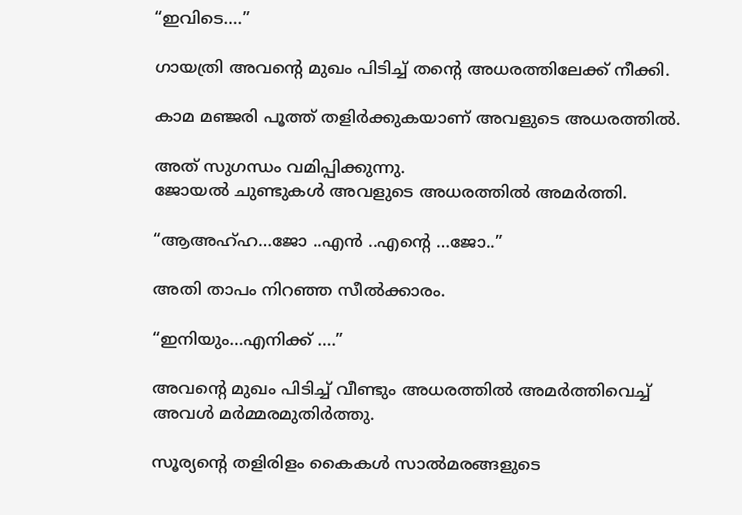“ഇവിടെ….”

ഗായത്രി അവന്‍റെ മുഖം പിടിച്ച് തന്‍റെ അധരത്തിലേക്ക് നീക്കി.

കാമ മഞ്ജരി പൂത്ത് തളിര്‍ക്കുകയാണ് അവളുടെ അധരത്തില്‍.

അത് സുഗന്ധം വമിപ്പിക്കുന്നു.
ജോയല്‍ ചുണ്ടുകള്‍ അവളുടെ അധരത്തില്‍ അമര്‍ത്തി.

“ആഅഹ്ഹ…ജോ ..എന്‍ ..എന്‍റെ …ജോ..”

അതി താപം നിറഞ്ഞ സീല്‍ക്കാരം.

“ഇനിയും…എനിക്ക് ….”

അവന്‍റെ മുഖം പിടിച്ച് വീണ്ടും അധരത്തില്‍ അമര്‍ത്തിവെച്ച് അവള്‍ മര്‍മ്മരമുതിര്‍ത്തു.

സൂര്യന്‍റെ തളിരിളം കൈകള്‍ സാല്‍മരങ്ങളുടെ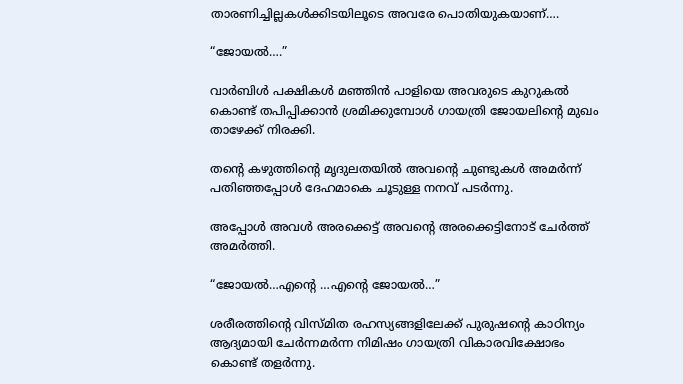താരണിച്ചില്ലകള്‍ക്കിടയിലൂടെ അവരേ പൊതിയുകയാണ്….

“ജോയല്‍….”

വാര്‍ബിള്‍ പക്ഷികള്‍ മഞ്ഞിന്‍ പാളിയെ അവരുടെ കുറുകല്‍ കൊണ്ട് തപിപ്പിക്കാന്‍ ശ്രമിക്കുമ്പോള്‍ ഗായത്രി ജോയലിന്റെ മുഖം താഴേക്ക് നിരക്കി.

തന്‍റെ കഴുത്തിന്‍റെ മൃദുലതയില്‍ അവന്‍റെ ചുണ്ടുകള്‍ അമര്‍ന്ന് പതിഞ്ഞപ്പോള്‍ ദേഹമാകെ ചൂടുള്ള നനവ് പടര്‍ന്നു.

അപ്പോള്‍ അവള്‍ അരക്കെട്ട് അവന്‍റെ അരക്കെട്ടിനോട് ചേര്‍ത്ത് അമര്‍ത്തി.

“ജോയല്‍…എന്‍റെ …എന്‍റെ ജോയല്‍…”

ശരീരത്തിന്‍റെ വിസ്മിത രഹസ്യങ്ങളിലേക്ക് പുരുഷന്‍റെ കാഠിന്യം ആദ്യമായി ചേര്‍ന്നമര്‍ന്ന നിമിഷം ഗായത്രി വികാരവിക്ഷോഭം കൊണ്ട് തളര്‍ന്നു.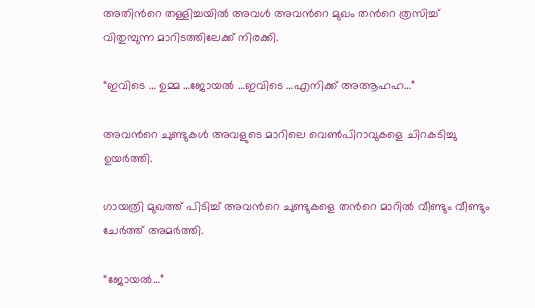അതിന്‍റെ തള്ളിച്ചയില്‍ അവള്‍ അവന്‍റെ മുഖം തന്‍റെ ത്രസിച്ച് വിതുമ്പുന്ന മാറിടത്തിലേക്ക് നിരക്കി.

“ഇവിടെ … ഉമ്മ …ജോയല്‍ …ഇവിടെ …എനിക്ക് അആഹഹ…”

അവന്‍റെ ചുണ്ടുകള്‍ അവളുടെ മാറിലെ വെണ്‍പിറാവുകളെ ചിറകടിച്ചു ഉയര്‍ത്തി.

ഗായത്രി മുഖത്ത് പിടിച്ച് അവന്‍റെ ചുണ്ടുകളെ തന്‍റെ മാറില്‍ വീണ്ടും വീണ്ടും ചേര്‍ത്ത് അമര്‍ത്തി.

“ജോയല്‍…”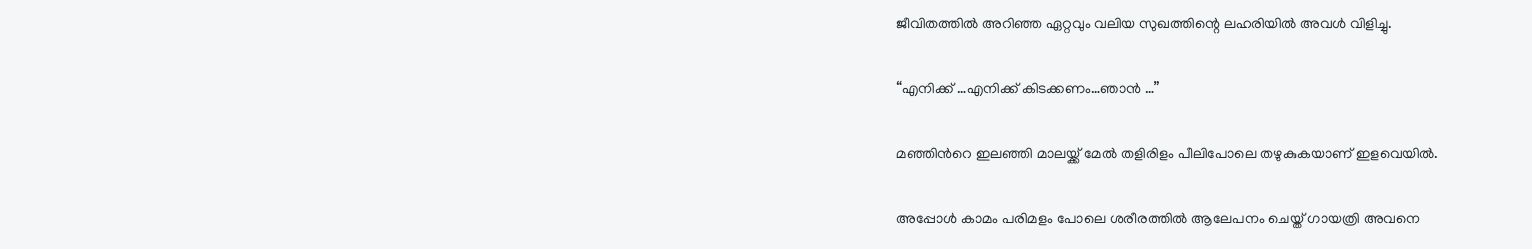ജീവിതത്തില്‍ അറിഞ്ഞ ഏറ്റവും വലിയ സുഖത്തിന്റെ ലഹരിയില്‍ അവള്‍ വിളിച്ചു.

“എനിക്ക് …എനിക്ക് കിടക്കണം…ഞാന്‍ …”

മഞ്ഞിന്‍റെ ഇലഞ്ഞി മാലയ്ക്ക് മേല്‍ തളിരിളം പീലിപോലെ തഴുകുകയാണ് ഇളവെയില്‍.

അപ്പോള്‍ കാമം പരിമളം പോലെ ശരീരത്തില്‍ ആലേപനം ചെയ്ത് ഗായത്രി അവനെ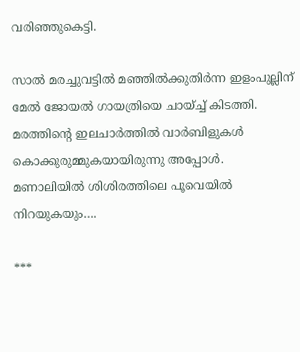വരിഞ്ഞുകെട്ടി.

സാല്‍ മരച്ചുവട്ടില്‍ മഞ്ഞില്‍ക്കുതിര്‍ന്ന ഇളംപുല്ലിന് മേല്‍ ജോയല്‍ ഗായത്രിയെ ചായ്ച്ച് കിടത്തി.
മരത്തിന്‍റെ ഇലചാര്‍ത്തില്‍ വാര്‍ബിളുകള്‍ കൊക്കുരുമ്മുകയായിരുന്നു അപ്പോള്‍.
മണാലിയില്‍ ശിശിരത്തിലെ പൂവെയില്‍ നിറയുകയും….

***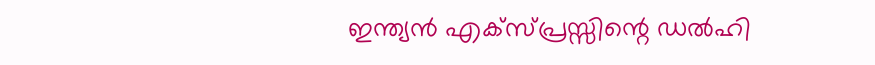ഇന്ത്യന്‍ എക്സ്പ്രസ്സിന്റെ ഡല്‍ഹി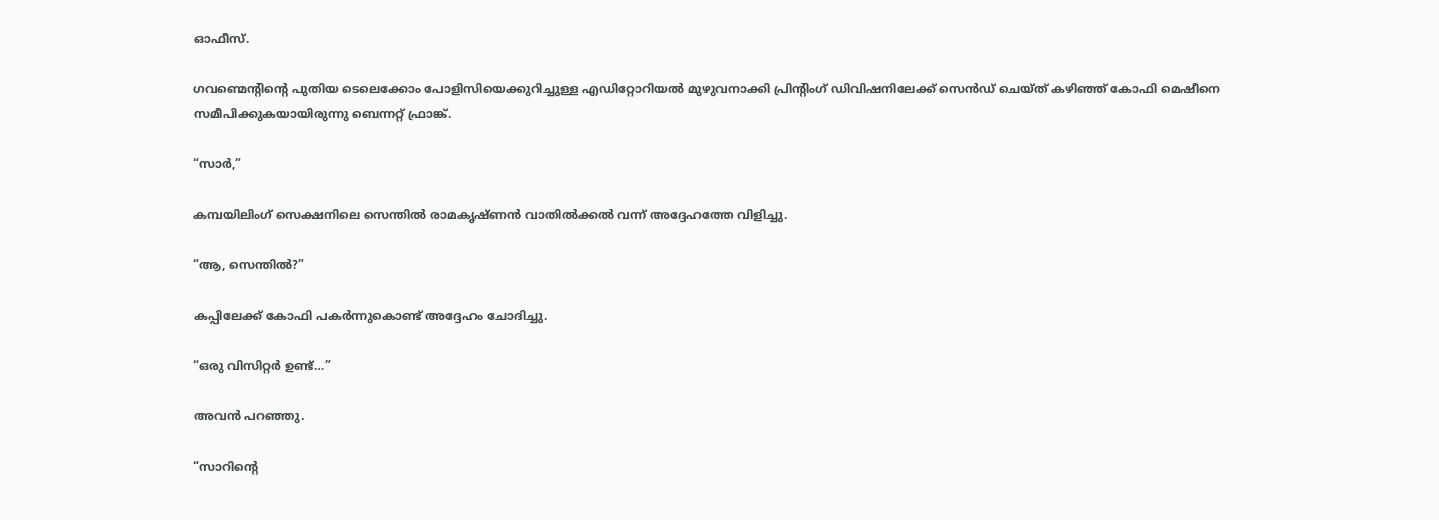ഓഫീസ്.

ഗവണ്മെന്റിന്റെ പുതിയ ടെലെക്കോം പോളിസിയെക്കുറിച്ചുള്ള എഡിറ്റോറിയല്‍ മുഴുവനാക്കി പ്രിന്‍റിംഗ് ഡിവിഷനിലേക്ക് സെന്‍ഡ് ചെയ്ത് കഴിഞ്ഞ് കോഫി മെഷീനെ സമീപിക്കുകയായിരുന്നു ബെന്നറ്റ്‌ ഫ്രാങ്ക്.

“സാര്‍,”

കമ്പയിലിംഗ് സെക്ഷനിലെ സെന്തില്‍ രാമകൃഷ്ണന്‍ വാതില്‍ക്കല്‍ വന്ന് അദ്ദേഹത്തേ വിളിച്ചു.

“ആ, സെന്തില്‍?”

കപ്പിലേക്ക് കോഫി പകര്‍ന്നുകൊണ്ട് അദ്ദേഹം ചോദിച്ചു.

“ഒരു വിസിറ്റര്‍ ഉണ്ട്…”

അവന്‍ പറഞ്ഞു.

“സാറിന്‍റെ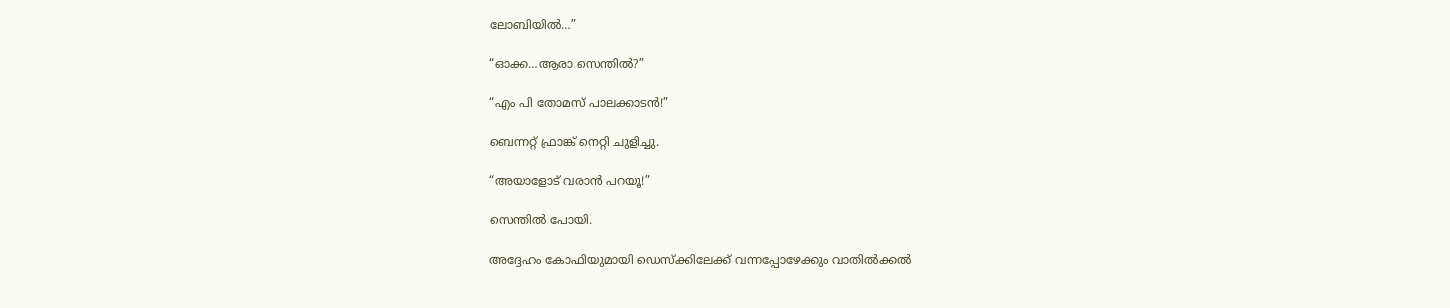ലോബിയില്‍…”

“ഓക്ക…ആരാ സെന്തില്‍?”

“എം പി തോമസ്‌ പാലക്കാടന്‍!”

ബെന്നറ്റ്‌ ഫ്രാങ്ക് നെറ്റി ചുളിച്ചു.

“അയാളോട് വരാന്‍ പറയൂ!”

സെന്തില്‍ പോയി.

അദ്ദേഹം കോഫിയുമായി ഡെസ്ക്കിലേക്ക് വന്നപ്പോഴേക്കും വാതില്‍ക്കല്‍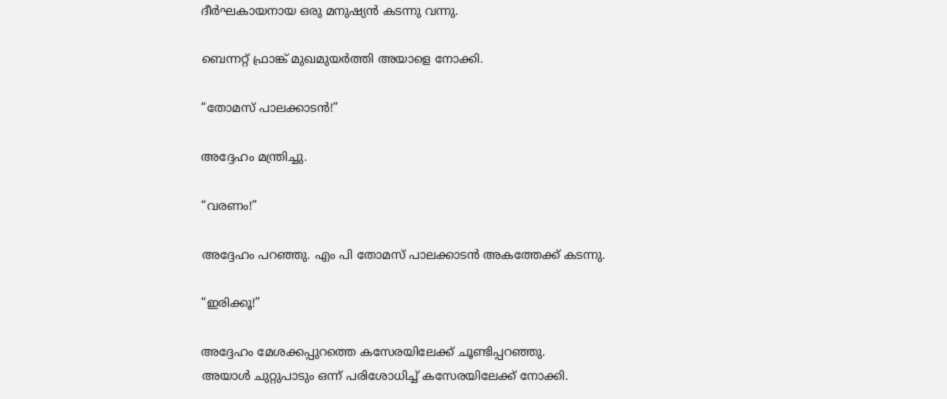ദീര്‍ഘകായനായ ഒരു മനുഷ്യന്‍ കടന്നു വന്നു.

ബെന്നറ്റ്‌ ഫ്രാങ്ക് മുഖമുയര്‍ത്തി അയാളെ നോക്കി.

“തോമസ്‌ പാലക്കാടന്‍!”

അദ്ദേഹം മന്ത്രിച്ചു.

“വരണം!”

അദ്ദേഹം പറഞ്ഞു. എം പി തോമസ്‌ പാലക്കാടന്‍ അകത്തേക്ക് കടന്നു.

“ഇരിക്കൂ!”

അദ്ദേഹം മേശക്കപ്പുറത്തെ കസേരയിലേക്ക് ചൂണ്ടിപ്പറഞ്ഞു.
അയാള്‍ ചുറ്റുപാടും ഒന്ന് പരിശോധിച്ച് കസേരയിലേക്ക് നോക്കി.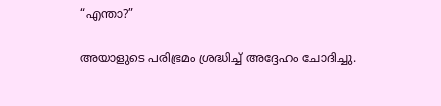“എന്താ?”

അയാളുടെ പരിഭ്രമം ശ്രദ്ധിച്ച് അദ്ദേഹം ചോദിച്ചു.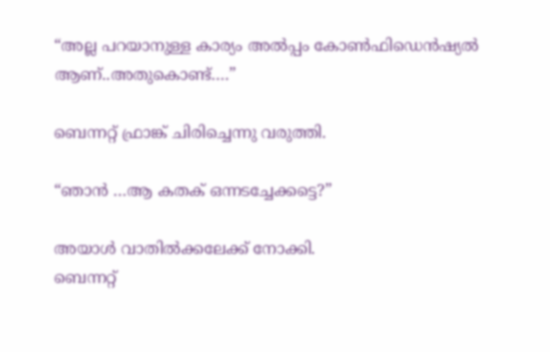“അല്ല പറയാനുള്ള കാര്യം അല്‍പ്പം കോണ്‍ഫിഡെന്‍ഷ്യല്‍ ആണ്..അതുകൊണ്ട്….”

ബെന്നറ്റ്‌ ഫ്രാങ്ക് ചിരിച്ചെന്നു വരുത്തി.

“ഞാന്‍ …ആ കതക് ഒന്നടച്ചേക്കട്ടെ?”

അയാള്‍ വാതില്‍ക്കലേക്ക് നോക്കി.
ബെന്നറ്റ്‌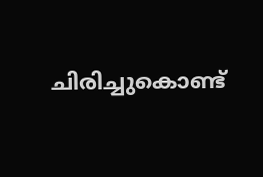ചിരിച്ചുകൊണ്ട്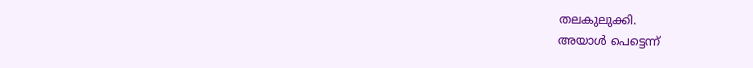തലകുലുക്കി.
അയാള്‍ പെട്ടെന്ന്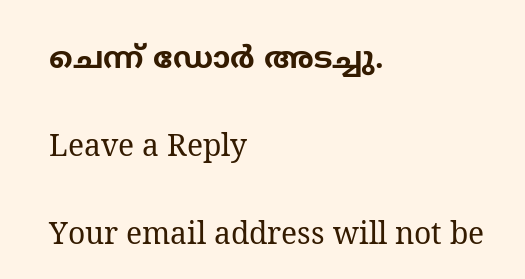ചെന്ന് ഡോര്‍ അടച്ചു.

Leave a Reply

Your email address will not be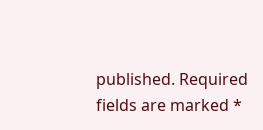published. Required fields are marked *